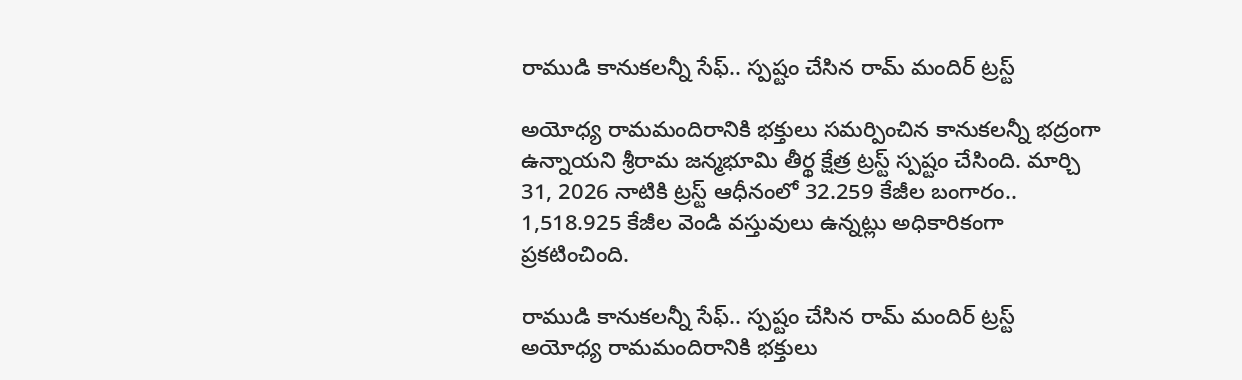రాముడి కానుకలన్నీ సేఫ్.. స్పష్టం చేసిన రామ్ మందిర్ ట్రస్ట్

అయోధ్య రామమందిరానికి భక్తులు సమర్పించిన కానుకలన్నీ భద్రంగా ఉన్నాయని శ్రీరామ జన్మభూమి తీర్థ క్షేత్ర ట్రస్ట్ స్పష్టం చేసింది. మార్చి 31, 2026 నాటికి ట్రస్ట్ ఆధీనంలో 32.259 కేజీల బంగారం.. 1,518.925 కేజీల వెండి వస్తువులు ఉన్నట్లు అధికారికంగా ప్రకటించింది.

రాముడి కానుకలన్నీ సేఫ్.. స్పష్టం చేసిన రామ్ మందిర్ ట్రస్ట్
అయోధ్య రామమందిరానికి భక్తులు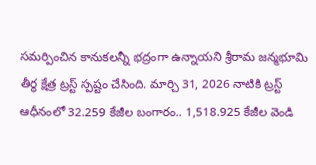సమర్పించిన కానుకలన్నీ భద్రంగా ఉన్నాయని శ్రీరామ జన్మభూమి తీర్థ క్షేత్ర ట్రస్ట్ స్పష్టం చేసింది. మార్చి 31, 2026 నాటికి ట్రస్ట్ ఆధీనంలో 32.259 కేజీల బంగారం.. 1,518.925 కేజీల వెండి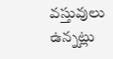వస్తువులు ఉన్నట్లు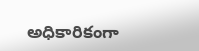అధికారికంగా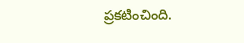ప్రకటించింది.